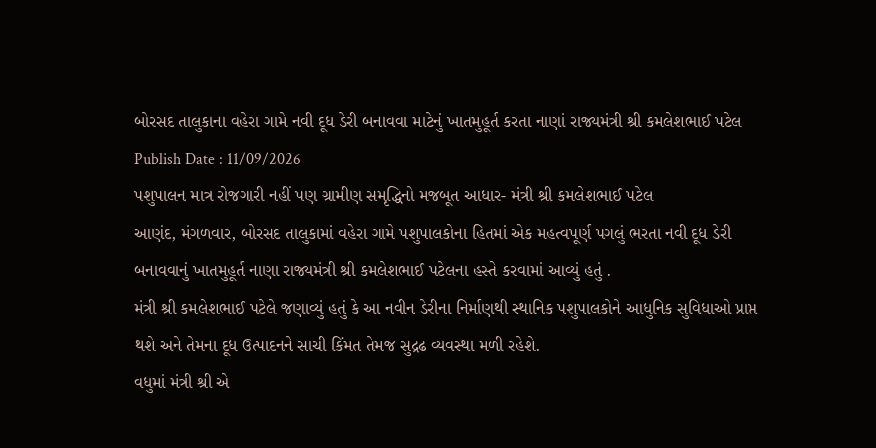બોરસદ તાલુકાના વહેરા ગામે નવી દૂધ ડેરી બનાવવા માટેનું ખાતમુહૂર્ત કરતા નાણાં રાજ્યમંત્રી શ્રી કમલેશભાઈ પટેલ
Publish Date : 11/09/2026
પશુપાલન માત્ર રોજગારી નહીં પણ ગ્રામીણ સમૃદ્ધિનો મજબૂત આધાર- મંત્રી શ્રી કમલેશભાઈ પટેલ
આણંદ, મંગળવાર, બોરસદ તાલુકામાં વહેરા ગામે પશુપાલકોના હિતમાં એક મહત્વપૂર્ણ પગલું ભરતા નવી દૂધ ડેરી બનાવવાનું ખાતમુહૂર્ત નાણા રાજ્યમંત્રી શ્રી કમલેશભાઈ પટેલના હસ્તે કરવામાં આવ્યું હતું .
મંત્રી શ્રી કમલેશભાઈ પટેલે જણાવ્યું હતું કે આ નવીન ડેરીના નિર્માણથી સ્થાનિક પશુપાલકોને આધુનિક સુવિધાઓ પ્રાપ્ત થશે અને તેમના દૂધ ઉત્પાદનને સાચી કિંમત તેમજ સુદ્રઢ વ્યવસ્થા મળી રહેશે.
વધુમાં મંત્રી શ્રી એ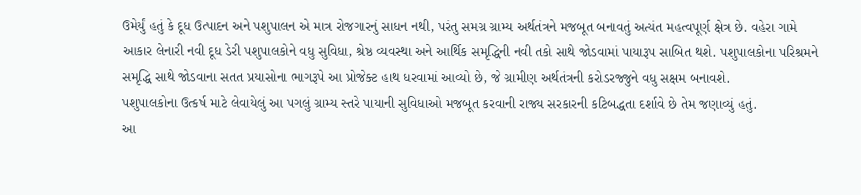ઉમેર્યું હતું કે દૂધ ઉત્પાદન અને પશુપાલન એ માત્ર રોજગારનું સાધન નથી, પરંતુ સમગ્ર ગ્રામ્ય અર્થતંત્રને મજબૂત બનાવતું અત્યંત મહત્વપૂર્ણ ક્ષેત્ર છે. વહેરા ગામે આકાર લેનારી નવી દૂધ ડેરી પશુપાલકોને વધુ સુવિધા, શ્રેષ્ઠ વ્યવસ્થા અને આર્થિક સમૃદ્ધિની નવી તકો સાથે જોડવામાં પાયારૂપ સાબિત થશે. પશુપાલકોના પરિશ્રમને સમૃદ્ધિ સાથે જોડવાના સતત પ્રયાસોના ભાગરૂપે આ પ્રોજેક્ટ હાથ ધરવામાં આવ્યો છે, જે ગ્રામીણ અર્થતંત્રની કરોડરજ્જુને વધુ સક્ષમ બનાવશે.
પશુપાલકોના ઉત્કર્ષ માટે લેવાયેલું આ પગલું ગ્રામ્ય સ્તરે પાયાની સુવિધાઓ મજબૂત કરવાની રાજ્ય સરકારની કટિબદ્ધતા દર્શાવે છે તેમ જણાવ્યું હતું.
આ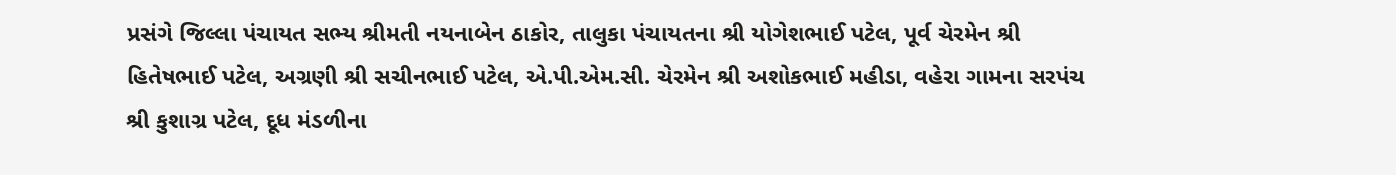પ્રસંગે જિલ્લા પંચાયત સભ્ય શ્રીમતી નયનાબેન ઠાકોર, તાલુકા પંચાયતના શ્રી યોગેશભાઈ પટેલ, પૂર્વ ચેરમેન શ્રી હિતેષભાઈ પટેલ, અગ્રણી શ્રી સચીનભાઈ પટેલ, એ.પી.એમ.સી. ચેરમેન શ્રી અશોકભાઈ મહીડા, વહેરા ગામના સરપંચ શ્રી કુશાગ્ર પટેલ, દૂધ મંડળીના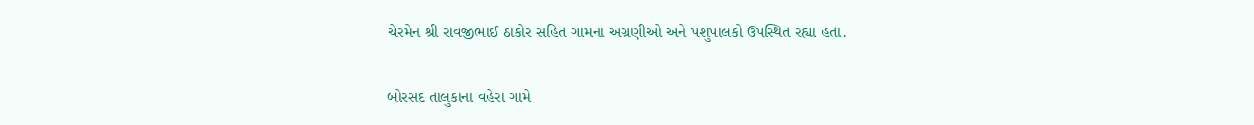ચેરમેન શ્રી રાવજીભાઈ ઠાકોર સહિત ગામના અગ્રણીઓ અને પશુપાલકો ઉપસ્થિત રહ્યા હતા.

બોરસદ તાલુકાના વહેરા ગામે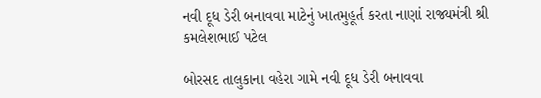નવી દૂધ ડેરી બનાવવા માટેનું ખાતમુહૂર્ત કરતા નાણાં રાજ્યમંત્રી શ્રી કમલેશભાઈ પટેલ

બોરસદ તાલુકાના વહેરા ગામે નવી દૂધ ડેરી બનાવવા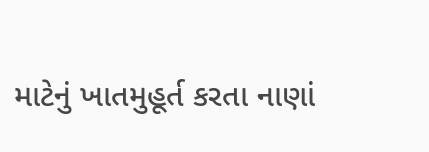માટેનું ખાતમુહૂર્ત કરતા નાણાં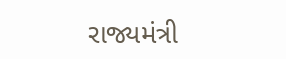રાજ્યમંત્રી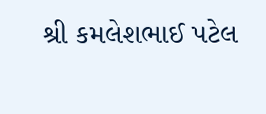શ્રી કમલેશભાઈ પટેલ